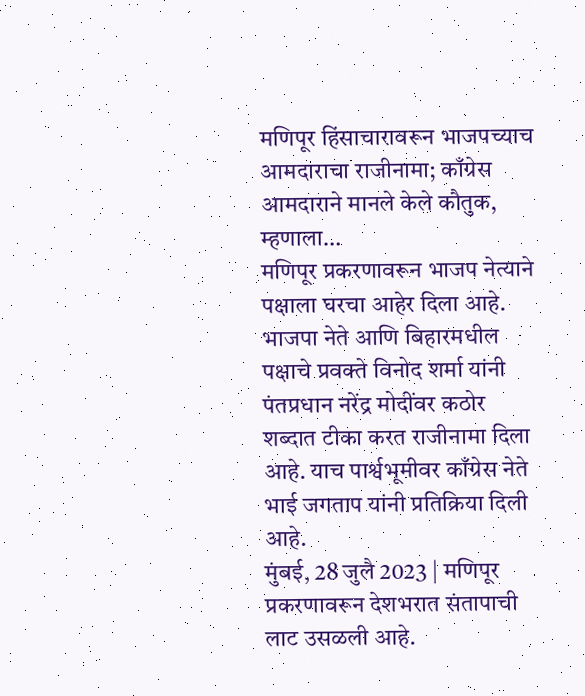मणिपूर हिंसाचारावरून भाजपच्याच आमदाराचा राजीनामा; काँग्रेस आमदाराने मानले केले कौतुक, म्हणाला…
मणिपूर प्रकरणावरून भाजप नेत्याने पक्षाला घरचा आहेर दिला आहे. भाजपा नेते आणि बिहारमधील पक्षाचे प्रवक्ते विनोद शर्मा यांनी पंतप्रधान नरेंद्र मोदींवर कठोर शब्दात टीका करत राजीनामा दिला आहे. याच पार्श्वभूमीवर काँग्रेस नेते भाई जगताप यांनी प्रतिक्रिया दिली आहे.
मुंबई, 28 जुलै 2023 | मणिपूर प्रकरणावरून देशभरात संतापाची लाट उसळली आहे.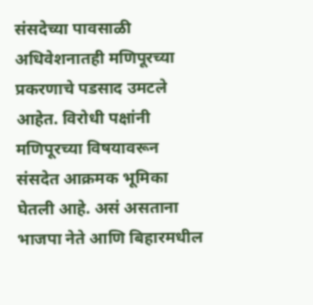संसदेच्या पावसाळी अधिवेशनातही मणिपूरच्या प्रकरणाचे पडसाद उमटले आहेत. विरोधी पक्षांनी मणिपूरच्या विषयावरून संसदेत आक्रमक भूमिका घेतली आहे. असं असताना भाजपा नेते आणि बिहारमधील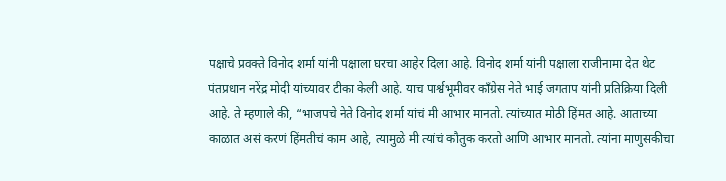पक्षाचे प्रवक्ते विनोद शर्मा यांनी पक्षाला घरचा आहेर दिला आहे. विनोद शर्मा यांनी पक्षाला राजीनामा देत थेट पंतप्रधान नरेंद्र मोदी यांच्यावर टीका केली आहे. याच पार्श्वभूमीवर काँग्रेस नेते भाई जगताप यांनी प्रतिक्रिया दिली आहे. ते म्हणाले की, “भाजपचे नेते विनोद शर्मा यांचं मी आभार मानतो. त्यांच्यात मोठी हिंमत आहे. आताच्या काळात असं करणं हिंमतीचं काम आहे, त्यामुळे मी त्यांचं कौतुक करतो आणि आभार मानतो. त्यांना माणुसकीचा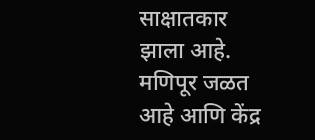साक्षातकार झाला आहे. मणिपूर जळत आहे आणि केंद्र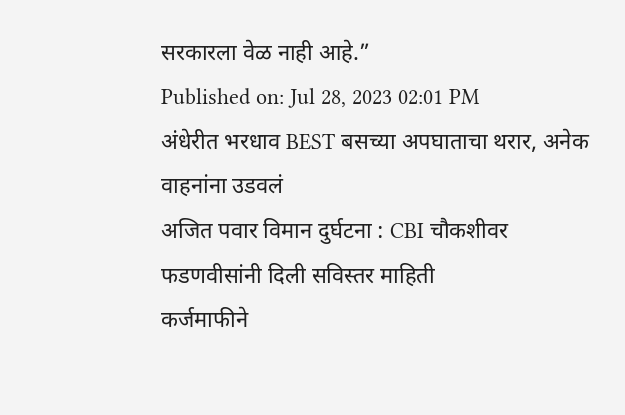सरकारला वेळ नाही आहे.”
Published on: Jul 28, 2023 02:01 PM
अंधेरीत भरधाव BEST बसच्या अपघाताचा थरार, अनेक वाहनांना उडवलं
अजित पवार विमान दुर्घटना : CBI चौकशीवर फडणवीसांनी दिली सविस्तर माहिती
कर्जमाफीने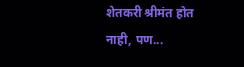शेतकरी श्रीमंत होत नाही, पण...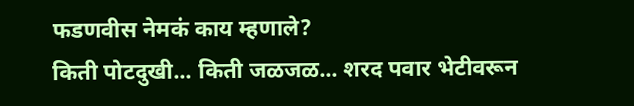फडणवीस नेमकं काय म्हणाले?
किती पोटदुखी... किती जळजळ... शरद पवार भेटीवरून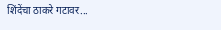शिंदेंचा ठाकरे गटावर...